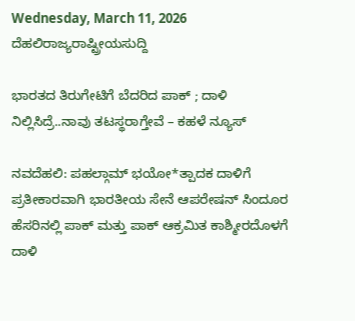Wednesday, March 11, 2026
ದೆಹಲಿರಾಜ್ಯರಾಷ್ಟ್ರೀಯಸುದ್ದಿ

ಭಾರತದ ತಿರುಗೇಟಿಗೆ ಬೆದರಿದ ಪಾಕ್‌ ; ದಾಳಿ ನಿಲ್ಲಿಸಿದ್ರೆ..ನಾವು ತಟಸ್ಥರಾಗ್ತೇವೆ – ಕಹಳೆ ನ್ಯೂಸ್

ನವದೆಹಲಿ: ಪಹಲ್ಗಾಮ್‌ ಭಯೋ*ತ್ಪಾದಕ ದಾಳಿಗೆ ಪ್ರತೀಕಾರವಾಗಿ ಭಾರತೀಯ ಸೇನೆ ಆಪರೇಷನ್‌ ಸಿಂದೂರ ಹೆಸರಿನಲ್ಲಿ ಪಾಕ್‌ ಮತ್ತು ಪಾಕ್‌ ಆಕ್ರಮಿತ ಕಾಶ್ಮೀರದೊಳಗೆ ದಾಳಿ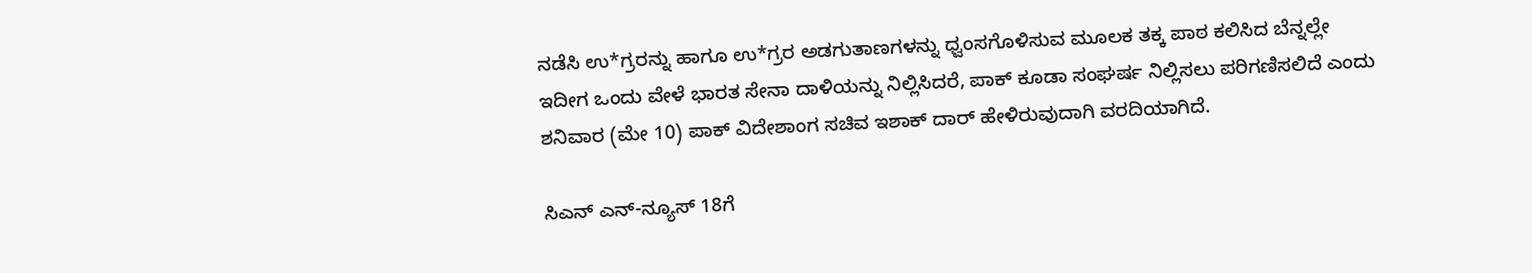ನಡೆಸಿ ಉ*ಗ್ರರನ್ನು ಹಾಗೂ ಉ*ಗ್ರರ ಅಡಗುತಾಣಗಳನ್ನು ಧ್ವಂಸಗೊಳಿಸುವ ಮೂಲಕ ತಕ್ಕ ಪಾಠ ಕಲಿಸಿದ ಬೆನ್ನಲ್ಲೇ ಇದೀಗ ಒಂದು ವೇಳೆ ಭಾರತ ಸೇನಾ ದಾಳಿಯನ್ನು ನಿಲ್ಲಿಸಿದರೆ, ಪಾಕ್‌ ಕೂಡಾ ಸಂಘರ್ಷ ನಿಲ್ಲಿಸಲು ಪರಿಗಣಿಸಲಿದೆ ಎಂದು ಶನಿವಾರ (ಮೇ 10) ಪಾಕ್‌ ವಿದೇಶಾಂಗ ಸಚಿವ ಇಶಾಕ್‌ ದಾರ್‌ ಹೇಳಿರುವುದಾಗಿ ವರದಿಯಾಗಿದೆ.

ಸಿಎನ್‌ ಎನ್-ನ್ಯೂಸ್‌ 18ಗೆ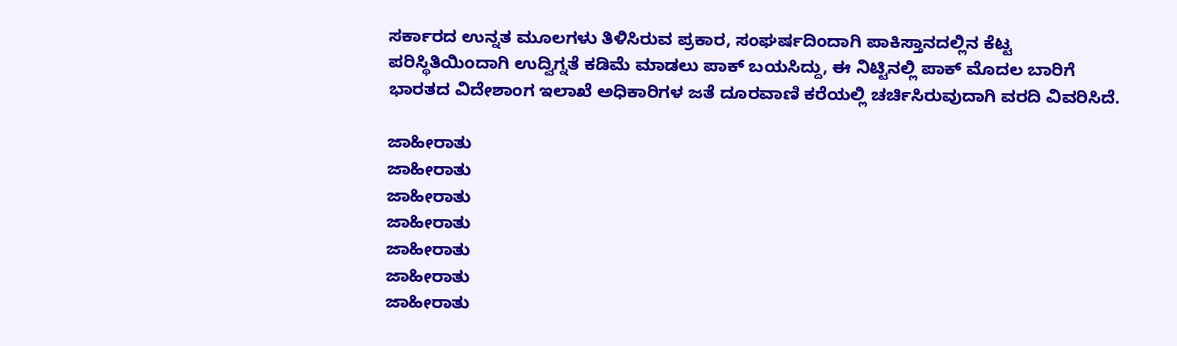ಸರ್ಕಾರದ ಉನ್ನತ ಮೂಲಗಳು ತಿಳಿಸಿರುವ ಪ್ರಕಾರ, ಸಂಘರ್ಷದಿಂದಾಗಿ ಪಾಕಿಸ್ತಾನದಲ್ಲಿನ ಕೆಟ್ಟ ಪರಿಸ್ಥಿತಿಯಿಂದಾಗಿ ಉದ್ವಿಗ್ನತೆ ಕಡಿಮೆ ಮಾಡಲು ಪಾಕ್‌ ಬಯಸಿದ್ದು, ಈ ನಿಟ್ಟಿನಲ್ಲಿ ಪಾಕ್ ಮೊದಲ ಬಾರಿಗೆ ಭಾರತದ ವಿದೇಶಾಂಗ ಇಲಾಖೆ ಅಧಿಕಾರಿಗಳ ಜತೆ ದೂರವಾಣಿ ಕರೆಯಲ್ಲಿ ಚರ್ಚಿಸಿರುವುದಾಗಿ ವರದಿ ವಿವರಿಸಿದೆ.

ಜಾಹೀರಾತು
ಜಾಹೀರಾತು
ಜಾಹೀರಾತು
ಜಾಹೀರಾತು
ಜಾಹೀರಾತು
ಜಾಹೀರಾತು
ಜಾಹೀರಾತು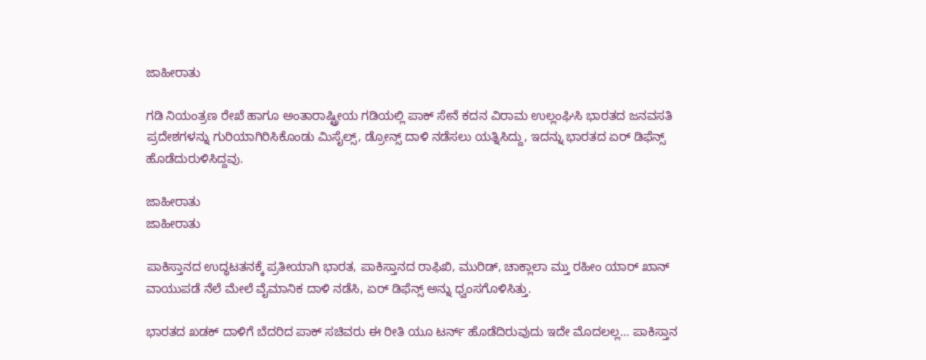ಜಾಹೀರಾತು

ಗಡಿ ನಿಯಂತ್ರಣ ರೇಖೆ ಹಾಗೂ ಅಂತಾರಾಷ್ಟ್ರೀಯ ಗಡಿಯಲ್ಲಿ ಪಾಕ್‌ ಸೇನೆ ಕದನ ವಿರಾಮ ಉಲ್ಲಂಘಿಸಿ ಭಾರತದ ಜನವಸತಿ ಪ್ರದೇಶಗಳನ್ನು ಗುರಿಯಾಗಿರಿಸಿಕೊಂಡು ಮಿಸೈಲ್ಸ್‌, ಡ್ರೋನ್ಸ್‌ ದಾಳಿ ನಡೆಸಲು ಯತ್ನಿಸಿದ್ದು, ಇದನ್ನು ಭಾರತದ ಏರ್‌ ಡಿಫೆನ್ಸ್‌ ಹೊಡೆದುರುಳಿಸಿದ್ದವು.

ಜಾಹೀರಾತು
ಜಾಹೀರಾತು

ಪಾಕಿಸ್ತಾನದ ಉದ್ಧಟತನಕ್ಕೆ ಪ್ರತೀಯಾಗಿ ಭಾರತ, ಪಾಕಿಸ್ತಾನದ ರಾಫಿಖಿ, ಮುರಿಡ್‌, ಚಾಕ್ಲಾಲಾ ಮ್ತು ರಹೀಂ ಯಾರ್‌ ಖಾನ್‌ ವಾಯುಪಡೆ ನೆಲೆ ಮೇಲೆ ವೈಮಾನಿಕ ದಾಳಿ ನಡೆಸಿ, ಏರ್‌ ಡಿಫೆನ್ಸ್‌ ಅನ್ನು ಧ್ವಂಸಗೊಳಿಸಿತ್ತು.

ಭಾರತದ ಖಡಕ್‌ ದಾಳಿಗೆ ಬೆದರಿದ ಪಾಕ್‌ ಸಚಿವರು ಈ ರೀತಿ ಯೂ ಟರ್ನ್‌ ಹೊಡೆದಿರುವುದು ಇದೇ ಮೊದಲಲ್ಲ… ಪಾಕಿಸ್ತಾನ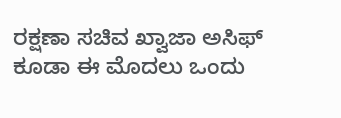ರಕ್ಷಣಾ ಸಚಿವ ಖ್ವಾಜಾ ಅಸಿಫ್‌ ಕೂಡಾ ಈ ಮೊದಲು ಒಂದು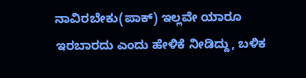ನಾವಿರಬೇಕು(ಪಾಕ್) ಇಲ್ಲವೇ ಯಾರೂ ಇರಬಾರದು ಎಂದು ಹೇಳಿಕೆ ನೀಡಿದ್ದು, ಬಳಿಕ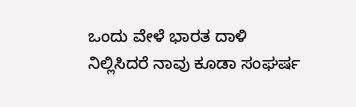ಒಂದು ವೇಳೆ ಭಾರತ ದಾಳಿ ನಿಲ್ಲಿಸಿದರೆ ನಾವು ಕೂಡಾ ಸಂಘರ್ಷ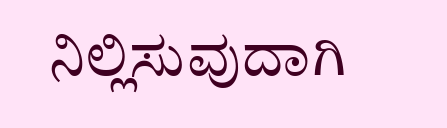ನಿಲ್ಲಿಸುವುದಾಗಿ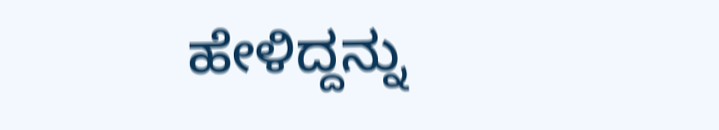ಹೇಳಿದ್ದನ್ನು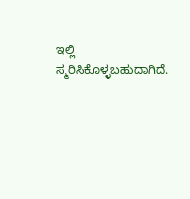ಇಲ್ಲಿ ಸ್ಮರಿಸಿಕೊಳ್ಳಬಹುದಾಗಿದೆ.